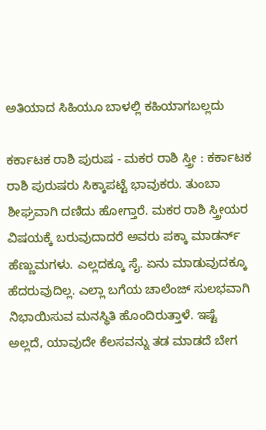ಅತಿಯಾದ ಸಿಹಿಯೂ ಬಾಳಲ್ಲಿ ಕಹಿಯಾಗಬಲ್ಲದು

ಕರ್ಕಾಟಕ ರಾಶಿ ಪುರುಷ - ಮಕರ ರಾಶಿ ಸ್ತ್ರೀ : ಕರ್ಕಾಟಕ ರಾಶಿ ಪುರುಷರು ಸಿಕ್ಕಾಪಟ್ಟೆ ಭಾವುಕರು. ತುಂಬಾ ಶೀಘ್ರವಾಗಿ ದಣಿದು ಹೋಗ್ತಾರೆ. ಮಕರ ರಾಶಿ ಸ್ತ್ರೀಯರ ವಿಷಯಕ್ಕೆ ಬರುವುದಾದರೆ ಅವರು ಪಕ್ಕಾ ಮಾಡರ್ನ್ ಹೆಣ್ಣುಮಗಳು. ಎಲ್ಲದಕ್ಕೂ ಸೈ. ಏನು ಮಾಡುವುದಕ್ಕೂ ಹೆದರುವುದಿಲ್ಲ. ಎಲ್ಲಾ ಬಗೆಯ ಚಾಲೆಂಜ್ ಸುಲಭವಾಗಿ ನಿಭಾಯಿಸುವ ಮನಸ್ಥಿತಿ ಹೊಂದಿರುತ್ತಾಳೆ. ಇಷ್ಟೆ ಅಲ್ಲದೆ, ಯಾವುದೇ ಕೆಲಸವನ್ನು ತಡ ಮಾಡದೆ ಬೇಗ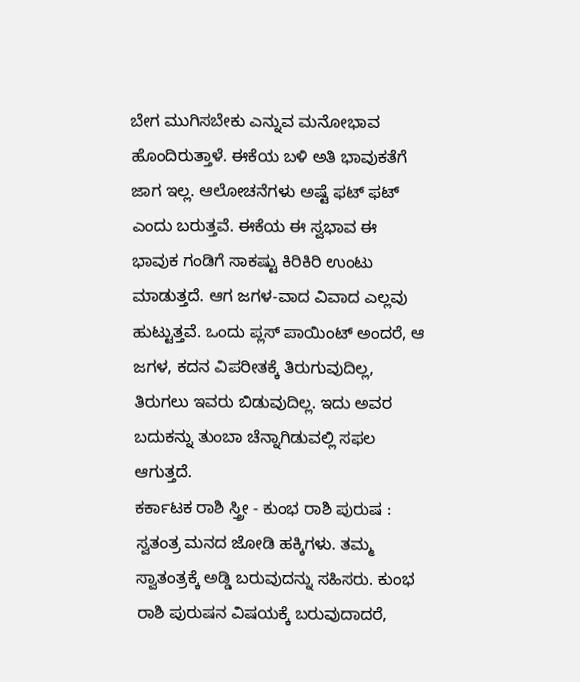ಬೇಗ ಮುಗಿಸಬೇಕು ಎನ್ನುವ ಮನೋಭಾವ ಹೊಂದಿರುತ್ತಾಳೆ. ಈಕೆಯ ಬಳಿ ಅತಿ ಭಾವುಕತೆಗೆ ಜಾಗ ಇಲ್ಲ. ಆಲೋಚನೆಗಳು ಅಷ್ಟೆ ಫಟ್ ಫಟ್ ಎಂದು ಬರುತ್ತವೆ. ಈಕೆಯ ಈ ಸ್ವಭಾವ ಈ ಭಾವುಕ ಗಂಡಿಗೆ ಸಾಕಷ್ಟು ಕಿರಿಕಿರಿ ಉಂಟು ಮಾಡುತ್ತದೆ. ಆಗ ಜಗಳ-ವಾದ ವಿವಾದ ಎಲ್ಲವು ಹುಟ್ಟುತ್ತವೆ. ಒಂದು ಪ್ಲಸ್ ಪಾಯಿಂಟ್ ಅಂದರೆ, ಆ ಜಗಳ, ಕದನ ವಿಪರೀತಕ್ಕೆ ತಿರುಗುವುದಿಲ್ಲ, ತಿರುಗಲು ಇವರು ಬಿಡುವುದಿಲ್ಲ. ಇದು ಅವರ ಬದುಕನ್ನು ತುಂಬಾ ಚೆನ್ನಾಗಿಡುವಲ್ಲಿ ಸಫಲ ಆಗುತ್ತದೆ.
ಕರ್ಕಾಟಕ ರಾಶಿ ಸ್ತ್ರೀ - ಕುಂಭ ರಾಶಿ ಪುರುಷ : ಸ್ವತಂತ್ರ ಮನದ ಜೋಡಿ ಹಕ್ಕಿಗಳು. ತಮ್ಮ ಸ್ವಾತಂತ್ರಕ್ಕೆ ಅಡ್ಡಿ ಬರುವುದನ್ನು ಸಹಿಸರು. ಕುಂಭ ರಾಶಿ ಪುರುಷನ ವಿಷಯಕ್ಕೆ ಬರುವುದಾದರೆ,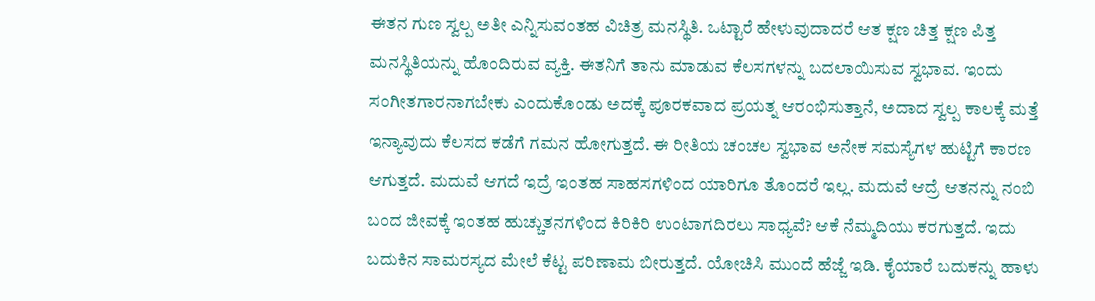ಈತನ ಗುಣ ಸ್ವಲ್ಪ ಅತೀ ಎನ್ನಿಸುವಂತಹ ವಿಚಿತ್ರ ಮನಸ್ಥಿತಿ. ಒಟ್ಟಾರೆ ಹೇಳುವುದಾದರೆ ಆತ ಕ್ಷಣ ಚಿತ್ತ ಕ್ಷಣ ಪಿತ್ತ ಮನಸ್ಥಿತಿಯನ್ನು ಹೊಂದಿರುವ ವ್ಯಕ್ತಿ. ಈತನಿಗೆ ತಾನು ಮಾಡುವ ಕೆಲಸಗಳನ್ನು ಬದಲಾಯಿಸುವ ಸ್ವಭಾವ. ಇಂದು ಸಂಗೀತಗಾರನಾಗಬೇಕು ಎಂದುಕೊಂಡು ಅದಕ್ಕೆ ಪೂರಕವಾದ ಪ್ರಯತ್ನ ಆರಂಭಿಸುತ್ತಾನೆ, ಅದಾದ ಸ್ವಲ್ಪ ಕಾಲಕ್ಕೆ ಮತ್ತೆ ಇನ್ಯಾವುದು ಕೆಲಸದ ಕಡೆಗೆ ಗಮನ ಹೋಗುತ್ತದೆ. ಈ ರೀತಿಯ ಚಂಚಲ ಸ್ವಭಾವ ಅನೇಕ ಸಮಸ್ಯೆಗಳ ಹುಟ್ಟಿಗೆ ಕಾರಣ ಆಗುತ್ತದೆ. ಮದುವೆ ಆಗದೆ ಇದ್ರೆ ಇಂತಹ ಸಾಹಸಗಳಿಂದ ಯಾರಿಗೂ ತೊಂದರೆ ಇಲ್ಲ. ಮದುವೆ ಆದ್ರೆ ಆತನನ್ನು ನಂಬಿ ಬಂದ ಜೀವಕ್ಕೆ ಇಂತಹ ಹುಚ್ಚುತನಗಳಿಂದ ಕಿರಿಕಿರಿ ಉಂಟಾಗದಿರಲು ಸಾಧ್ಯವೆ? ಆಕೆ ನೆಮ್ಮದಿಯು ಕರಗುತ್ತದೆ. ಇದು ಬದುಕಿನ ಸಾಮರಸ್ಯದ ಮೇಲೆ ಕೆಟ್ಟ ಪರಿಣಾಮ ಬೀರುತ್ತದೆ. ಯೋಚಿಸಿ ಮುಂದೆ ಹೆಜ್ಜೆ ಇಡಿ. ಕೈಯಾರೆ ಬದುಕನ್ನು ಹಾಳು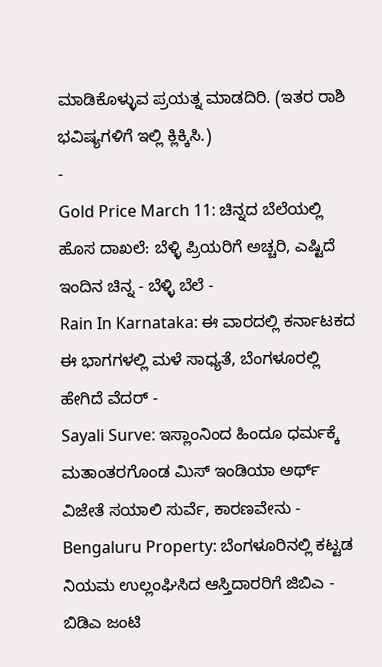ಮಾಡಿಕೊಳ್ಳುವ ಪ್ರಯತ್ನ ಮಾಡದಿರಿ. (ಇತರ ರಾಶಿ ಭವಿಷ್ಯಗಳಿಗೆ ಇಲ್ಲಿ ಕ್ಲಿಕ್ಕಿಸಿ.)
-
Gold Price March 11: ಚಿನ್ನದ ಬೆಲೆಯಲ್ಲಿ ಹೊಸ ದಾಖಲೆ: ಬೆಳ್ಳಿ ಪ್ರಿಯರಿಗೆ ಅಚ್ಚರಿ, ಎಷ್ಟಿದೆ ಇಂದಿನ ಚಿನ್ನ - ಬೆಳ್ಳಿ ಬೆಲೆ -
Rain In Karnataka: ಈ ವಾರದಲ್ಲಿ ಕರ್ನಾಟಕದ ಈ ಭಾಗಗಳಲ್ಲಿ ಮಳೆ ಸಾಧ್ಯತೆ, ಬೆಂಗಳೂರಲ್ಲಿ ಹೇಗಿದೆ ವೆದರ್ -
Sayali Surve: ಇಸ್ಲಾಂನಿಂದ ಹಿಂದೂ ಧರ್ಮಕ್ಕೆ ಮತಾಂತರಗೊಂಡ ಮಿಸ್ ಇಂಡಿಯಾ ಅರ್ಥ್ ವಿಜೇತೆ ಸಯಾಲಿ ಸುರ್ವೆ, ಕಾರಣವೇನು -
Bengaluru Property: ಬೆಂಗಳೂರಿನಲ್ಲಿ ಕಟ್ಟಡ ನಿಯಮ ಉಲ್ಲಂಘಿಸಿದ ಆಸ್ತಿದಾರರಿಗೆ ಜಿಬಿಎ - ಬಿಡಿಎ ಜಂಟಿ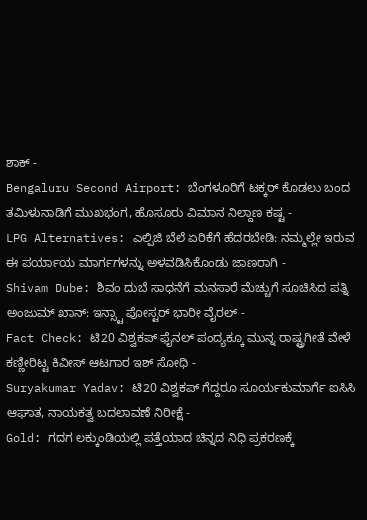ಶಾಕ್ -
Bengaluru Second Airport: ಬೆಂಗಳೂರಿಗೆ ಟಕ್ಕರ್ ಕೊಡಲು ಬಂದ ತಮಿಳುನಾಡಿಗೆ ಮುಖಭಂಗ, ಹೊಸೂರು ವಿಮಾನ ನಿಲ್ದಾಣ ಕಷ್ಟ -
LPG Alternatives: ಎಲ್ಪಿಜಿ ಬೆಲೆ ಏರಿಕೆಗೆ ಹೆದರಬೇಡಿ: ನಮ್ಮಲ್ಲೇ ಇರುವ ಈ ಪರ್ಯಾಯ ಮಾರ್ಗಗಳನ್ನು ಅಳವಡಿಸಿಕೊಂಡು ಜಾಣರಾಗಿ -
Shivam Dube: ಶಿವಂ ದುಬೆ ಸಾಧನೆಗೆ ಮನಸಾರೆ ಮೆಚ್ಚುಗೆ ಸೂಚಿಸಿದ ಪತ್ನಿ ಅಂಜುಮ್ ಖಾನ್: ಇನ್ಸ್ಟಾ ಪೋಸ್ಟರ್ ಭಾರೀ ವೈರಲ್ -
Fact Check: ಟಿ20 ವಿಶ್ವಕಪ್ ಫೈನಲ್ ಪಂದ್ಯಕ್ಕೂ ಮುನ್ನ ರಾಷ್ಟ್ರಗೀತೆ ವೇಳೆ ಕಣ್ಣೀರಿಟ್ಟ ಕಿವೀಸ್ ಆಟಗಾರ ಇಶ್ ಸೋಧಿ -
Suryakumar Yadav: ಟಿ20 ವಿಶ್ವಕಪ್ ಗೆದ್ದರೂ ಸೂರ್ಯಕುಮಾರ್ಗೆ ಐಸಿಸಿ ಆಘಾತ, ನಾಯಕತ್ವ ಬದಲಾವಣೆ ನಿರೀಕ್ಷೆ -
Gold: ಗದಗ ಲಕ್ಕುಂಡಿಯಲ್ಲಿ ಪತ್ತೆಯಾದ ಚಿನ್ನದ ನಿಧಿ ಪ್ರಕರಣಕ್ಕೆ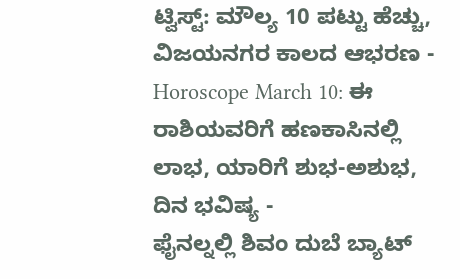ಟ್ವಿಸ್ಟ್: ಮೌಲ್ಯ 10 ಪಟ್ಟು ಹೆಚ್ಚು, ವಿಜಯನಗರ ಕಾಲದ ಆಭರಣ -
Horoscope March 10: ಈ ರಾಶಿಯವರಿಗೆ ಹಣಕಾಸಿನಲ್ಲಿ ಲಾಭ, ಯಾರಿಗೆ ಶುಭ-ಅಶುಭ, ದಿನ ಭವಿಷ್ಯ -
ಫೈನಲ್ನಲ್ಲಿ ಶಿವಂ ದುಬೆ ಬ್ಯಾಟ್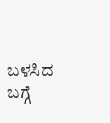ಬಳಸಿದ ಬಗ್ಗೆ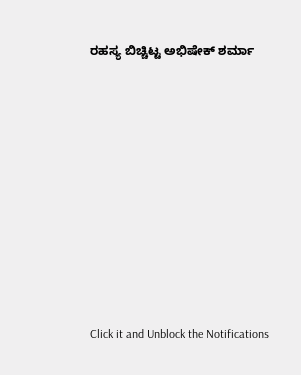ರಹಸ್ಯ ಬಿಚ್ಚಿಟ್ಟ ಅಭಿಷೇಕ್ ಶರ್ಮಾ












Click it and Unblock the Notifications